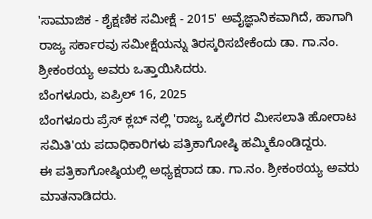'ಸಾಮಾಜಿಕ - ಶೈಕ್ಷಣಿಕ ಸಮೀಕ್ಷೆ - 2015' ಅವೈಜ್ಞಾನಿಕವಾಗಿದೆ, ಹಾಗಾಗಿ ರಾಜ್ಯ ಸರ್ಕಾರವು ಸಮೀಕ್ಷೆಯನ್ನು ತಿರಸ್ಕರಿಸಬೇಕೆಂದು ಡಾ. ಗಾ.ನಂ. ಶ್ರೀಕಂಠಯ್ಯ ಅವರು ಒತ್ತಾಯಿಸಿದರು.
ಬೆಂಗಳೂರು, ಏಪ್ರಿಲ್ 16, 2025
ಬೆಂಗಳೂರು ಪ್ರೆಸ್ ಕ್ಲಬ್ ನಲ್ಲಿ 'ರಾಜ್ಯ ಒಕ್ಕಲಿಗರ ಮೀಸಲಾತಿ ಹೋರಾಟ ಸಮಿತಿ'ಯ ಪದಾಧಿಕಾರಿಗಳು ಪತ್ರಿಕಾಗೋಷ್ಠಿ ಹಮ್ಮಿಕೊಂಡಿದ್ದರು.
ಈ ಪತ್ರಿಕಾಗೋಷ್ಠಿಯಲ್ಲಿ ಅಧ್ಯಕ್ಷರಾದ ಡಾ. ಗಾ.ನಂ. ಶ್ರೀಕಂಠಯ್ಯ ಅವರು ಮಾತನಾಡಿದರು.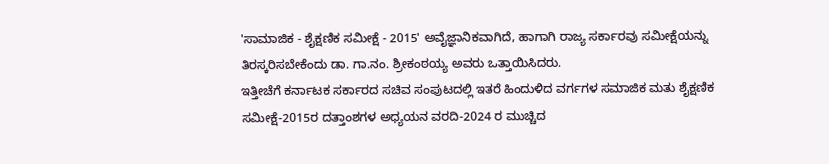'ಸಾಮಾಜಿಕ - ಶೈಕ್ಷಣಿಕ ಸಮೀಕ್ಷೆ - 2015' ಅವೈಜ್ಞಾನಿಕವಾಗಿದೆ, ಹಾಗಾಗಿ ರಾಜ್ಯ ಸರ್ಕಾರವು ಸಮೀಕ್ಷೆಯನ್ನು ತಿರಸ್ಕರಿಸಬೇಕೆಂದು ಡಾ. ಗಾ.ನಂ. ಶ್ರೀಕಂಠಯ್ಯ ಅವರು ಒತ್ತಾಯಿಸಿದರು.
ಇತ್ತೀಚೆಗೆ ಕರ್ನಾಟಕ ಸರ್ಕಾರದ ಸಚಿವ ಸಂಪುಟದಲ್ಲಿ ಇತರೆ ಹಿಂದುಳಿದ ವರ್ಗಗಳ ಸಮಾಜಿಕ ಮತು ಶೈಕ್ಷಣಿಕ ಸಮೀಕ್ಷೆ-2015ರ ದತ್ತಾಂಶಗಳ ಅಧ್ಯಯನ ವರದಿ-2024 ರ ಮುಚ್ಚಿದ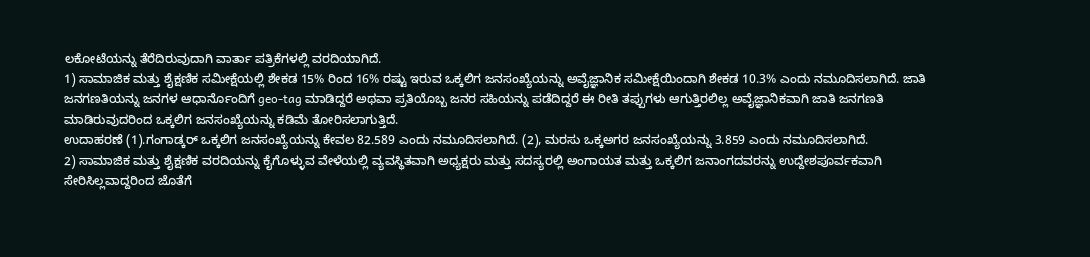ಲಕೋಟೆಯನ್ನು ತೆರೆದಿರುವುದಾಗಿ ವಾರ್ತಾ ಪತ್ರಿಕೆಗಳಲ್ಲಿ ವರದಿಯಾಗಿದೆ.
1) ಸಾಮಾಜಿಕ ಮತ್ತು ಶೈಕ್ಷಣಿಕ ಸಮೀಕ್ಷೆಯಲ್ಲಿ ಶೇಕಡ 15% ರಿಂದ 16% ರಷ್ಟು ಇರುವ ಒಕ್ಕಲಿಗ ಜನಸಂಖ್ಯೆಯನ್ನು ಅವೈಜ್ಞಾನಿಕ ಸಮೀಕ್ಷೆಯಿಂದಾಗಿ ಶೇಕಡ 10.3% ಎಂದು ನಮೂದಿಸಲಾಗಿದೆ. ಜಾತಿ ಜನಗಣತಿಯನ್ನು ಜನಗಳ ಆಧಾರ್ನೊಂದಿಗೆ geo-tag ಮಾಡಿದ್ದರೆ ಅಥವಾ ಪ್ರತಿಯೊಬ್ಬ ಜನರ ಸಹಿಯನ್ನು ಪಡೆದಿದ್ದರೆ ಈ ರೀತಿ ತಪ್ಪುಗಳು ಆಗುತ್ತಿರಲಿಲ್ಲ ಅವೈಜ್ಞಾನಿಕವಾಗಿ ಜಾತಿ ಜನಗಣತಿ ಮಾಡಿರುವುದರಿಂದ ಒಕ್ಕಲಿಗ ಜನಸಂಖ್ಯೆಯನ್ನು ಕಡಿಮೆ ತೋರಿಸಲಾಗುತ್ತಿದೆ.
ಉದಾಹರಣೆ (1).ಗಂಗಾಡ್ಕರ್ ಒಕ್ಕಲಿಗ ಜನಸಂಖ್ಯೆಯನ್ನು ಕೇವಲ 82.589 ಎಂದು ನಮೂದಿಸಲಾಗಿದೆ. (2), ಮರಸು ಒಕ್ಕಅಗರ ಜನಸಂಖ್ಯೆಯನ್ನು 3.859 ಎಂದು ನಮೂದಿಸಲಾಗಿದೆ.
2) ಸಾಮಾಜಿಕ ಮತ್ತು ಶೈಕ್ಷಣಿಕ ವರದಿಯನ್ನು ಕೈಗೊಳ್ಳುವ ವೇಳೆಯಲ್ಲಿ ವ್ಯವಸ್ಥಿತವಾಗಿ ಅಧ್ಯಕ್ಷರು ಮತ್ತು ಸದಸ್ಯರಲ್ಲಿ ಅಂಗಾಯತ ಮತ್ತು ಒಕ್ಕಲಿಗ ಜನಾಂಗದವರನ್ನು ಉದ್ದೇಶಪೂರ್ವಕವಾಗಿ ಸೇರಿಸಿಲ್ಲವಾದ್ದರಿಂದ ಜೊತೆಗೆ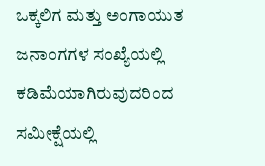ಒಕ್ಕಲಿಗ ಮತ್ತು ಅಂಗಾಯುತ ಜನಾಂಗಗಳ ಸಂಖ್ಯೆಯಲ್ಲಿ ಕಡಿಮೆಯಾಗಿರುವುದರಿಂದ ಸಮೀಕ್ಷೆಯಲ್ಲಿ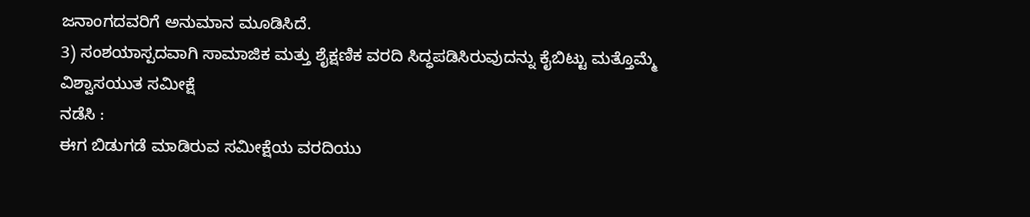ಜನಾಂಗದವರಿಗೆ ಅನುಮಾನ ಮೂಡಿಸಿದೆ.
3) ಸಂಶಯಾಸ್ಪದವಾಗಿ ಸಾಮಾಜಿಕ ಮತ್ತು ಶೈಕ್ಷಣಿಕ ವರದಿ ಸಿದ್ಧಪಡಿಸಿರುವುದನ್ನು ಕೈಬಿಟ್ಟು ಮತ್ತೊಮ್ಮೆ ವಿಶ್ವಾಸಯುತ ಸಮೀಕ್ಷೆ
ನಡೆಸಿ :
ಈಗ ಬಿಡುಗಡೆ ಮಾಡಿರುವ ಸಮೀಕ್ಷೆಯ ವರದಿಯು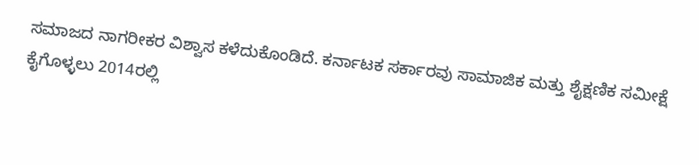ಸಮಾಜದ ನಾಗರೀಕರ ವಿಶ್ವಾಸ ಕಳೆದುಕೊಂಡಿದೆ. ಕರ್ನಾಟಕ ಸರ್ಕಾರವು ಸಾಮಾಜಿಕ ಮತ್ತು ಶೈಕ್ಷಣಿಕ ಸಮೀಕ್ಷೆ ಕೈಗೊಳ್ಳಲು 2014ರಲ್ಲಿ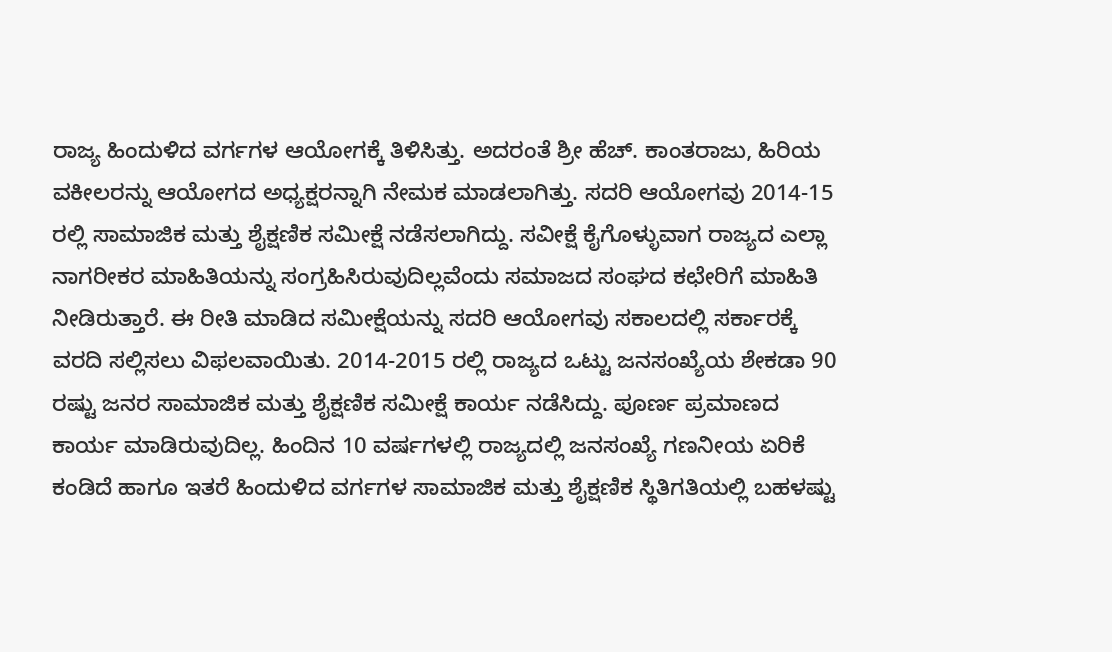ರಾಜ್ಯ ಹಿಂದುಳಿದ ವರ್ಗಗಳ ಆಯೋಗಕ್ಕೆ ತಿಳಿಸಿತ್ತು. ಅದರಂತೆ ಶ್ರೀ ಹೆಚ್. ಕಾಂತರಾಜು, ಹಿರಿಯ ವಕೀಲರನ್ನು ಆಯೋಗದ ಅಧ್ಯಕ್ಷರನ್ನಾಗಿ ನೇಮಕ ಮಾಡಲಾಗಿತ್ತು. ಸದರಿ ಆಯೋಗವು 2014-15 ರಲ್ಲಿ ಸಾಮಾಜಿಕ ಮತ್ತು ಶೈಕ್ಷಣಿಕ ಸಮೀಕ್ಷೆ ನಡೆಸಲಾಗಿದ್ದು. ಸವೀಕ್ಷೆ ಕೈಗೊಳ್ಳುವಾಗ ರಾಜ್ಯದ ಎಲ್ಲಾ ನಾಗರೀಕರ ಮಾಹಿತಿಯನ್ನು ಸಂಗ್ರಹಿಸಿರುವುದಿಲ್ಲವೆಂದು ಸಮಾಜದ ಸಂಘದ ಕಛೇರಿಗೆ ಮಾಹಿತಿ ನೀಡಿರುತ್ತಾರೆ. ಈ ರೀತಿ ಮಾಡಿದ ಸಮೀಕ್ಷೆಯನ್ನು ಸದರಿ ಆಯೋಗವು ಸಕಾಲದಲ್ಲಿ ಸರ್ಕಾರಕ್ಕೆ ವರದಿ ಸಲ್ಲಿಸಲು ವಿಫಲವಾಯಿತು. 2014-2015 ರಲ್ಲಿ ರಾಜ್ಯದ ಒಟ್ಟು ಜನಸಂಖ್ಯೆಯ ಶೇಕಡಾ 90 ರಷ್ಟು ಜನರ ಸಾಮಾಜಿಕ ಮತ್ತು ಶೈಕ್ಷಣಿಕ ಸಮೀಕ್ಷೆ ಕಾರ್ಯ ನಡೆಸಿದ್ದು. ಪೂರ್ಣ ಪ್ರಮಾಣದ ಕಾರ್ಯ ಮಾಡಿರುವುದಿಲ್ಲ. ಹಿಂದಿನ 10 ವರ್ಷಗಳಲ್ಲಿ ರಾಜ್ಯದಲ್ಲಿ ಜನಸಂಖ್ಯೆ ಗಣನೀಯ ಏರಿಕೆ ಕಂಡಿದೆ ಹಾಗೂ ಇತರೆ ಹಿಂದುಳಿದ ವರ್ಗಗಳ ಸಾಮಾಜಿಕ ಮತ್ತು ಶೈಕ್ಷಣಿಕ ಸ್ಥಿತಿಗತಿಯಲ್ಲಿ ಬಹಳಷ್ಟು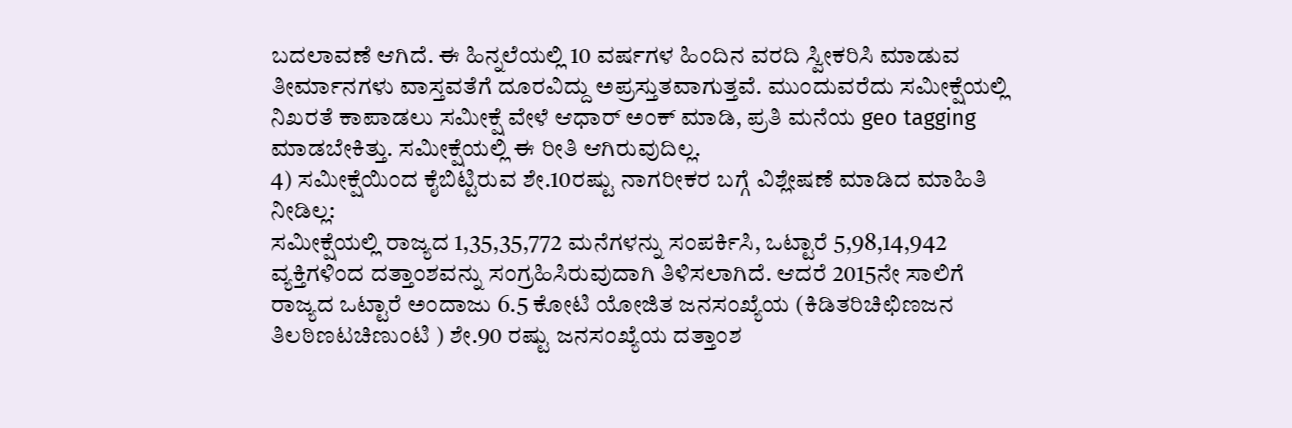ಬದಲಾವಣೆ ಆಗಿದೆ. ಈ ಹಿನ್ನಲೆಯಲ್ಲಿ 10 ವರ್ಷಗಳ ಹಿಂದಿನ ವರದಿ ಸ್ವೀಕರಿಸಿ ಮಾಡುವ ತೀರ್ಮಾನಗಳು ವಾಸ್ತವತೆಗೆ ದೂರವಿದ್ದು ಅಪ್ರಸ್ತುತವಾಗುತ್ತವೆ. ಮುಂದುವರೆದು ಸಮೀಕ್ಷೆಯಲ್ಲಿ ನಿಖರತೆ ಕಾಪಾಡಲು ಸಮೀಕ್ಷೆ ವೇಳೆ ಆಧಾರ್ ಅಂಕ್ ಮಾಡಿ, ಪ್ರತಿ ಮನೆಯ geo tagging ಮಾಡಬೇಕಿತ್ತು. ಸಮೀಕ್ಷೆಯಲ್ಲಿ ಈ ರೀತಿ ಆಗಿರುವುದಿಲ್ಲ.
4) ಸಮೀಕ್ಷೆಯಿಂದ ಕೈಬಿಟ್ಟಿರುವ ಶೇ.10ರಷ್ಟು ನಾಗರೀಕರ ಬಗ್ಗೆ ವಿಶ್ಲೇಷಣೆ ಮಾಡಿದ ಮಾಹಿತಿ ನೀಡಿಲ್ಲ:
ಸಮೀಕ್ಷೆಯಲ್ಲಿ ರಾಜ್ಯದ 1,35,35,772 ಮನೆಗಳನ್ನು ಸಂಪರ್ಕಿಸಿ, ಒಟ್ಟಾರೆ 5,98,14,942 ವ್ಯಕ್ತಿಗಳಿಂದ ದತ್ತಾಂಶವನ್ನು ಸಂಗ್ರಹಿಸಿರುವುದಾಗಿ ತಿಳಿಸಲಾಗಿದೆ. ಆದರೆ 2015ನೇ ಸಾಲಿಗೆ ರಾಜ್ಯದ ಒಟ್ಟಾರೆ ಅಂದಾಜು 6.5 ಕೋಟಿ ಯೋಜಿತ ಜನಸಂಖ್ಯೆಯ (ಕಿಡಿತರಿಚಿಛಿಣಜನ ತಿಲಠಿಣಟಚಿಣುಂಟಿ ) ಶೇ.90 ರಷ್ಟು ಜನಸಂಖ್ಯೆಯ ದತ್ತಾಂಶ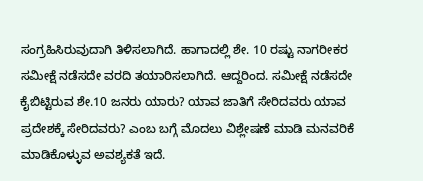ಸಂಗ್ರಹಿಸಿರುವುದಾಗಿ ತಿಳಿಸಲಾಗಿದೆ. ಹಾಗಾದಲ್ಲಿ ಶೇ. 10 ರಷ್ಟು ನಾಗರೀಕರ ಸಮೀಕ್ಷೆ ನಡೆಸದೇ ವರದಿ ತಯಾರಿಸಲಾಗಿದೆ. ಆದ್ದರಿಂದ. ಸಮೀಕ್ಷೆ ನಡೆಸದೇ ಕೈಬಿಟ್ಟಿರುವ ಶೇ.10 ಜನರು ಯಾರು? ಯಾವ ಜಾತಿಗೆ ಸೇರಿದವರು ಯಾವ ಪ್ರದೇಶಕ್ಕೆ ಸೇರಿದವರು? ಎಂಬ ಬಗ್ಗೆ ಮೊದಲು ವಿಶ್ಲೇಷಣೆ ಮಾಡಿ ಮನವರಿಕೆ ಮಾಡಿಕೊಳ್ಳುವ ಅವಶ್ಯಕತೆ ಇದೆ.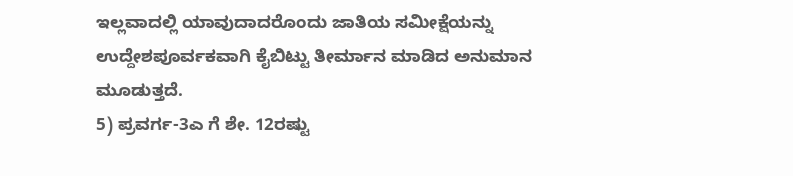ಇಲ್ಲವಾದಲ್ಲಿ ಯಾವುದಾದರೊಂದು ಜಾತಿಯ ಸಮೀಕ್ಷೆಯನ್ನು ಉದ್ದೇಶಪೂರ್ವಕವಾಗಿ ಕೈಬಿಟ್ಟು ತೀರ್ಮಾನ ಮಾಡಿದ ಅನುಮಾನ ಮೂಡುತ್ತದೆ.
5) ಪ್ರವರ್ಗ-3ಎ ಗೆ ಶೇ. 12ರಷ್ಟು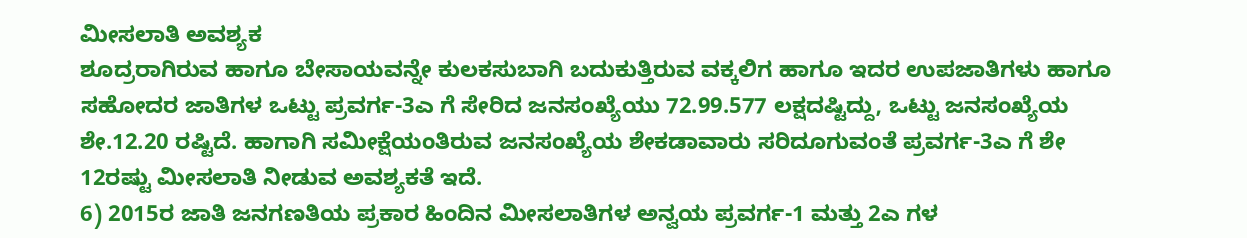ಮೀಸಲಾತಿ ಅವಶ್ಯಕ
ಶೂದ್ರರಾಗಿರುವ ಹಾಗೂ ಬೇಸಾಯವನ್ನೇ ಕುಲಕಸುಬಾಗಿ ಬದುಕುತ್ತಿರುವ ವಕ್ಕಲಿಗ ಹಾಗೂ ಇದರ ಉಪಜಾತಿಗಳು ಹಾಗೂ ಸಹೋದರ ಜಾತಿಗಳ ಒಟ್ಟು ಪ್ರವರ್ಗ-3ಎ ಗೆ ಸೇರಿದ ಜನಸಂಖ್ಯೆಯು 72.99.577 ಲಕ್ಷದಷ್ಟಿದ್ದು, ಒಟ್ಟು ಜನಸಂಖ್ಯೆಯ ಶೇ.12.20 ರಷ್ಟಿದೆ. ಹಾಗಾಗಿ ಸಮೀಕ್ಷೆಯಂತಿರುವ ಜನಸಂಖ್ಯೆಯ ಶೇಕಡಾವಾರು ಸರಿದೂಗುವಂತೆ ಪ್ರವರ್ಗ-3ಎ ಗೆ ಶೇ 12ರಷ್ಟು ಮೀಸಲಾತಿ ನೀಡುವ ಅವಶ್ಯಕತೆ ಇದೆ.
6) 2015ರ ಜಾತಿ ಜನಗಣತಿಯ ಪ್ರಕಾರ ಹಿಂದಿನ ಮೀಸಲಾತಿಗಳ ಅನ್ವಯ ಪ್ರವರ್ಗ-1 ಮತ್ತು 2ಎ ಗಳ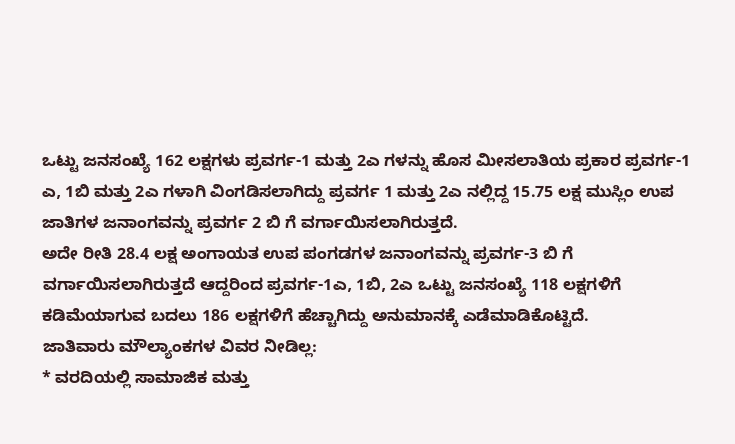ಒಟ್ಟು ಜನಸಂಖ್ಯೆ 162 ಲಕ್ಷಗಳು ಪ್ರವರ್ಗ-1 ಮತ್ತು 2ಎ ಗಳನ್ನು ಹೊಸ ಮೀಸಲಾತಿಯ ಪ್ರಕಾರ ಪ್ರವರ್ಗ-1 ಎ, 1ಬಿ ಮತ್ತು 2ಎ ಗಳಾಗಿ ವಿಂಗಡಿಸಲಾಗಿದ್ದು ಪ್ರವರ್ಗ 1 ಮತ್ತು 2ಎ ನಲ್ಲಿದ್ದ 15.75 ಲಕ್ಷ ಮುಸ್ಲಿಂ ಉಪ ಜಾತಿಗಳ ಜನಾಂಗವನ್ನು ಪ್ರವರ್ಗ 2 ಬಿ ಗೆ ವರ್ಗಾಯಿಸಲಾಗಿರುತ್ತದೆ.
ಅದೇ ರೀತಿ 28.4 ಲಕ್ಷ ಅಂಗಾಯತ ಉಪ ಪಂಗಡಗಳ ಜನಾಂಗವನ್ನು ಪ್ರವರ್ಗ-3 ಬಿ ಗೆ ವರ್ಗಾಯಿಸಲಾಗಿರುತ್ತದೆ ಆದ್ದರಿಂದ ಪ್ರವರ್ಗ-1ಎ, 1ಬಿ, 2ಎ ಒಟ್ಟು ಜನಸಂಖ್ಯೆ 118 ಲಕ್ಷಗಳಿಗೆ ಕಡಿಮೆಯಾಗುವ ಬದಲು 186 ಲಕ್ಷಗಳಿಗೆ ಹೆಚ್ಚಾಗಿದ್ದು ಅನುಮಾನಕ್ಕೆ ಎಡೆಮಾಡಿಕೊಟ್ಟಿದೆ.
ಜಾತಿವಾರು ಮೌಲ್ಯಾಂಕಗಳ ವಿವರ ನೀಡಿಲ್ಲ:
* ವರದಿಯಲ್ಲಿ ಸಾಮಾಜಿಕ ಮತ್ತು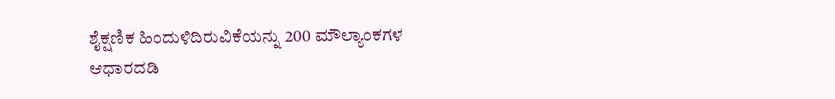ಶೈಕ್ಷಣಿಕ ಹಿಂದುಳಿದಿರುವಿಕೆಯನ್ನು 200 ಮೌಲ್ಯಾಂಕಗಳ
ಆಧಾರದಡಿ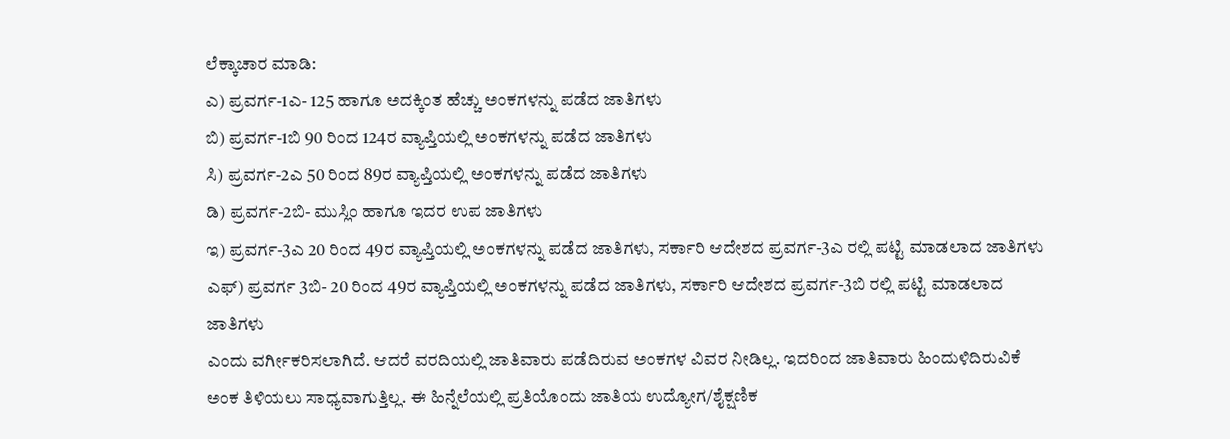ಲೆಕ್ಕಾಚಾರ ಮಾಡಿ:
ಎ) ಪ್ರವರ್ಗ-1ಎ- 125 ಹಾಗೂ ಅದಕ್ಕಿಂತ ಹೆಚ್ಚು ಅಂಕಗಳನ್ನು ಪಡೆದ ಜಾತಿಗಳು
ಬಿ) ಪ್ರವರ್ಗ-1ಬಿ 90 ರಿಂದ 124ರ ವ್ಯಾಪ್ತಿಯಲ್ಲಿ ಅಂಕಗಳನ್ನು ಪಡೆದ ಜಾತಿಗಳು
ಸಿ) ಪ್ರವರ್ಗ-2ಎ 50 ರಿಂದ 89ರ ವ್ಯಾಪ್ತಿಯಲ್ಲಿ ಅಂಕಗಳನ್ನು ಪಡೆದ ಜಾತಿಗಳು
ಡಿ) ಪ್ರವರ್ಗ-2ಬಿ- ಮುಸ್ಲಿಂ ಹಾಗೂ ಇದರ ಉಪ ಜಾತಿಗಳು
ಇ) ಪ್ರವರ್ಗ-3ಎ 20 ರಿಂದ 49ರ ವ್ಯಾಪ್ತಿಯಲ್ಲಿ ಅಂಕಗಳನ್ನು ಪಡೆದ ಜಾತಿಗಳು, ಸರ್ಕಾರಿ ಆದೇಶದ ಪ್ರವರ್ಗ-3ಎ ರಲ್ಲಿ ಪಟ್ಟಿ ಮಾಡಲಾದ ಜಾತಿಗಳು
ಎಫ್) ಪ್ರವರ್ಗ 3ಬಿ- 20 ರಿಂದ 49ರ ವ್ಯಾಪ್ತಿಯಲ್ಲಿ ಅಂಕಗಳನ್ನು ಪಡೆದ ಜಾತಿಗಳು, ಸರ್ಕಾರಿ ಆದೇಶದ ಪ್ರವರ್ಗ-3ಬಿ ರಲ್ಲಿ ಪಟ್ಟಿ ಮಾಡಲಾದ ಜಾತಿಗಳು
ಎಂದು ವರ್ಗೀಕರಿಸಲಾಗಿದೆ. ಆದರೆ ವರದಿಯಲ್ಲಿ ಜಾತಿವಾರು ಪಡೆದಿರುವ ಅಂಕಗಳ ವಿವರ ನೀಡಿಲ್ಲ. ಇದರಿಂದ ಜಾತಿವಾರು ಹಿಂದುಳಿದಿರುವಿಕೆ ಅಂಕ ತಿಳಿಯಲು ಸಾಧ್ಯವಾಗುತ್ತಿಲ್ಲ. ಈ ಹಿನ್ನೆಲೆಯಲ್ಲಿ ಪ್ರತಿಯೊಂದು ಜಾತಿಯ ಉದ್ಯೋಗ/ಶೈಕ್ಷಣಿಕ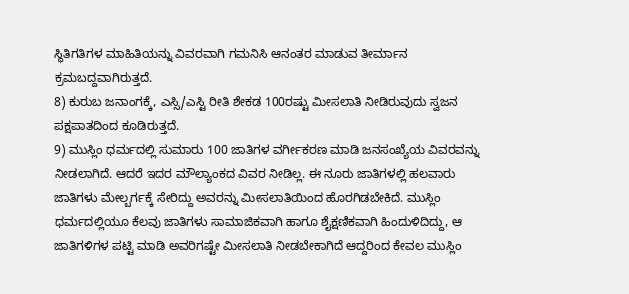ಸ್ಥಿತಿಗತಿಗಳ ಮಾಹಿತಿಯನ್ನು ವಿವರವಾಗಿ ಗಮನಿಸಿ ಆನಂತರ ಮಾಡುವ ತೀರ್ಮಾನ ಕ್ರಮಬದ್ದವಾಗಿರುತ್ತದೆ.
8) ಕುರುಬ ಜನಾಂಗಕ್ಕೆ, ಎಸ್ಸಿ/ಎಸ್ಟಿ ರೀತಿ ಶೇಕಡ 100ರಷ್ಟು ಮೀಸಲಾತಿ ನೀಡಿರುವುದು ಸ್ವಜನ ಪಕ್ಷಪಾತದಿಂದ ಕೂಡಿರುತ್ತದೆ.
9) ಮುಸ್ಲಿಂ ಧರ್ಮದಲ್ಲಿ ಸುಮಾರು 100 ಜಾತಿಗಳ ವರ್ಗೀಕರಣ ಮಾಡಿ ಜನಸಂಖ್ಯೆಯ ವಿವರವನ್ನು ನೀಡಲಾಗಿದೆ. ಆದರೆ ಇದರ ಮೌಲ್ಯಾಂಕದ ವಿವರ ನೀಡಿಲ್ಲ. ಈ ನೂರು ಜಾತಿಗಳಲ್ಲಿ ಹಲವಾರು ಜಾತಿಗಳು ಮೇಲ್ಬರ್ಗಕ್ಕೆ ಸೇರಿದ್ದು ಅವರನ್ನು ಮೀಸಲಾತಿಯಿಂದ ಹೊರಗಿಡಬೇಕಿದೆ. ಮುಸ್ಲಿಂ ಧರ್ಮದಲ್ಲಿಯೂ ಕೆಲವು ಜಾತಿಗಳು ಸಾಮಾಜಿಕವಾಗಿ ಹಾಗೂ ಶೈಕ್ಷಣಿಕವಾಗಿ ಹಿಂದುಳಿದಿದ್ದು, ಆ ಜಾತಿಗಳಿಗಳ ಪಟ್ಟಿ ಮಾಡಿ ಅವರಿಗಷ್ಟೇ ಮೀಸಲಾತಿ ನೀಡಬೇಕಾಗಿದೆ ಆದ್ದರಿಂದ ಕೇವಲ ಮುಸ್ಲಿಂ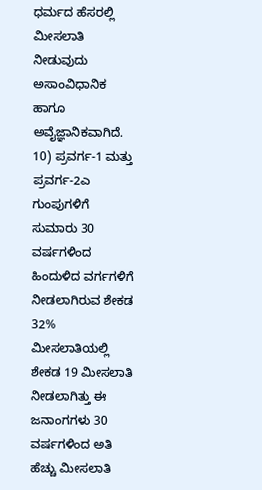ಧರ್ಮದ ಹೆಸರಲ್ಲಿ ಮೀಸಲಾತಿ ನೀಡುವುದು ಅಸಾಂವಿಧಾನಿಕ ಹಾಗೂ ಅವೈಜ್ಞಾನಿಕವಾಗಿದೆ.
10) ಪ್ರವರ್ಗ-1 ಮತ್ತು ಪ್ರವರ್ಗ-2ಎ ಗುಂಪುಗಳಿಗೆ ಸುಮಾರು 30 ವರ್ಷಗಳಿಂದ ಹಿಂದುಳಿದ ವರ್ಗಗಳಿಗೆ ನೀಡಲಾಗಿರುವ ಶೇಕಡ 32% ಮೀಸಲಾತಿಯಲ್ಲಿ ಶೇಕಡ 19 ಮೀಸಲಾತಿ ನೀಡಲಾಗಿತ್ತು ಈ ಜನಾಂಗಗಳು 30 ವರ್ಷಗಳಿಂದ ಅತಿ ಹೆಚ್ಚು ಮೀಸಲಾತಿ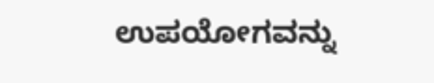ಉಪಯೋಗವನ್ನು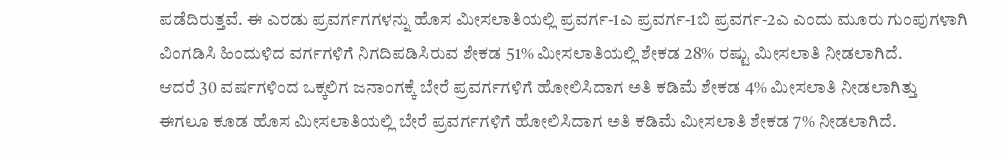ಪಡೆದಿರುತ್ತವೆ. ಈ ಎರಡು ಪ್ರವರ್ಗಗಗಳನ್ನು ಹೊಸ ಮೀಸಲಾತಿಯಲ್ಲಿ ಪ್ರವರ್ಗ-1ಎ ಪ್ರವರ್ಗ-1ಬಿ ಪ್ರವರ್ಗ-2ಎ ಎಂದು ಮೂರು ಗುಂಪುಗಳಾಗಿ ವಿಂಗಡಿಸಿ ಹಿಂದುಳಿದ ವರ್ಗಗಳಿಗೆ ನಿಗದಿಪಡಿಸಿರುವ ಶೇಕಡ 51% ಮೀಸಲಾತಿಯಲ್ಲಿ ಶೇಕಡ 28% ರಷ್ಟು ಮೀಸಲಾತಿ ನೀಡಲಾಗಿದೆ.
ಆದರೆ 30 ವರ್ಷಗಳಿಂದ ಒಕ್ಕಲಿಗ ಜನಾಂಗಕ್ಕೆ ಬೇರೆ ಪ್ರವರ್ಗಗಳಿಗೆ ಹೋಲಿಸಿದಾಗ ಅತಿ ಕಡಿಮೆ ಶೇಕಡ 4% ಮೀಸಲಾತಿ ನೀಡಲಾಗಿತ್ತು ಈಗಲೂ ಕೂಡ ಹೊಸ ಮೀಸಲಾತಿಯಲ್ಲಿ ಬೇರೆ ಪ್ರವರ್ಗಗಳಿಗೆ ಹೋಲಿಸಿದಾಗ ಅತಿ ಕಡಿಮೆ ಮೀಸಲಾತಿ ಶೇಕಡ 7% ನೀಡಲಾಗಿದೆ.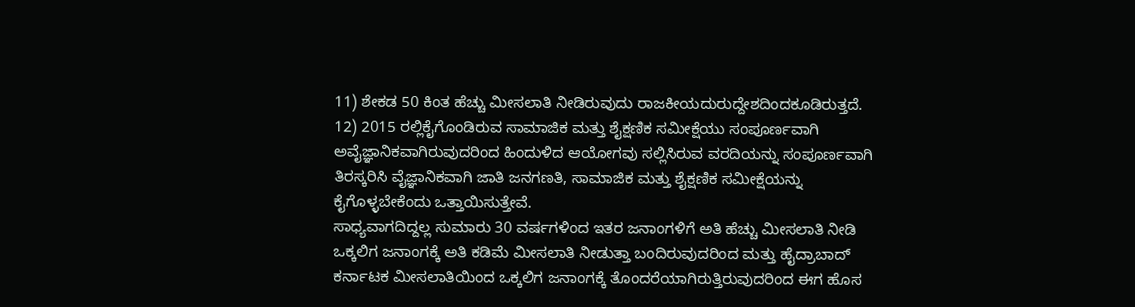11) ಶೇಕಡ 50 ಕಿಂತ ಹೆಚ್ಚು ಮೀಸಲಾತಿ ನೀಡಿರುವುದು ರಾಜಕೀಯದುರುದ್ದೇಶದಿಂದಕೂಡಿರುತ್ತದೆ.
12) 2015 ರಲ್ಲಿಕೈಗೊಂಡಿರುವ ಸಾಮಾಜಿಕ ಮತ್ತು ಶೈಕ್ಷಣಿಕ ಸಮೀಕ್ಷೆಯು ಸಂಪೂರ್ಣವಾಗಿ ಅವೈಜ್ಞಾನಿಕವಾಗಿರುವುದರಿಂದ ಹಿಂದುಳಿದ ಆಯೋಗವು ಸಲ್ಲಿಸಿರುವ ವರದಿಯನ್ನು ಸಂಪೂರ್ಣವಾಗಿ ತಿರಸ್ಕರಿಸಿ ವೈಜ್ಞಾನಿಕವಾಗಿ ಜಾತಿ ಜನಗಣತಿ, ಸಾಮಾಜಿಕ ಮತ್ತು ಶೈಕ್ಷಣಿಕ ಸಮೀಕ್ಷೆಯನ್ನು ಕೈಗೊಳ್ಳಬೇಕೆಂದು ಒತ್ತಾಯಿಸುತ್ತೇವೆ.
ಸಾಧ್ಯವಾಗದಿದ್ದಲ್ಲ ಸುಮಾರು 30 ವರ್ಷಗಳಿಂದ ಇತರ ಜನಾಂಗಳಿಗೆ ಅತಿ ಹೆಚ್ಚು ಮೀಸಲಾತಿ ನೀಡಿ ಒಕ್ಕಲಿಗ ಜನಾಂಗಕ್ಕೆ ಅತಿ ಕಡಿಮೆ ಮೀಸಲಾತಿ ನೀಡುತ್ತಾ ಬಂದಿರುವುದರಿಂದ ಮತ್ತು ಹೈದ್ರಾಬಾದ್ ಕರ್ನಾಟಕ ಮೀಸಲಾತಿಯಿಂದ ಒಕ್ಕಲಿಗ ಜನಾಂಗಕ್ಕೆ ತೊಂದರೆಯಾಗಿರುತ್ತಿರುವುದರಿಂದ ಈಗ ಹೊಸ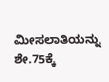ಮೀಸಲಾತಿಯನ್ನು ಶೇ.75ಕ್ಕೆ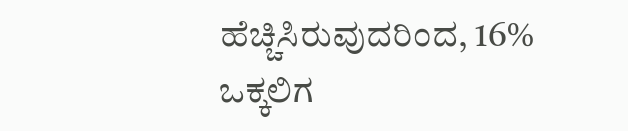ಹೆಚ್ಚಿಸಿರುವುದರಿಂದ, 16% ಒಕ್ಕಲಿಗ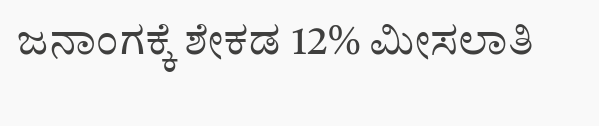ಜನಾಂಗಕ್ಕೆ ಶೇಕಡ 12% ಮೀಸಲಾತಿ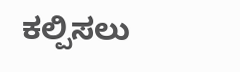ಕಲ್ಪಿಸಲು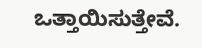ಒತ್ತಾಯಿಸುತ್ತೇವೆ.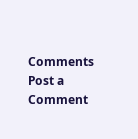Comments
Post a Comment